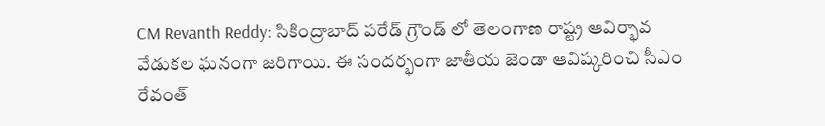CM Revanth Reddy: సికింద్రాబాద్ పరేడ్ గ్రౌండ్ లో తెలంగాణ రాష్ట్ర ఆవిర్భావ వేడుకల ఘనంగా జరిగాయి. ఈ సందర్భంగా జాతీయ జెండా ఆవిష్కరించి సీఎం రేవంత్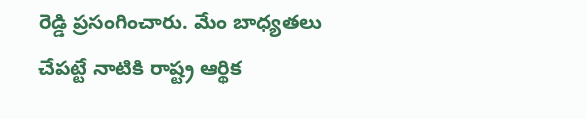రెడ్డి ప్రసంగించారు. మేం బాధ్యతలు చేపట్టే నాటికి రాష్ట్ర ఆర్థిక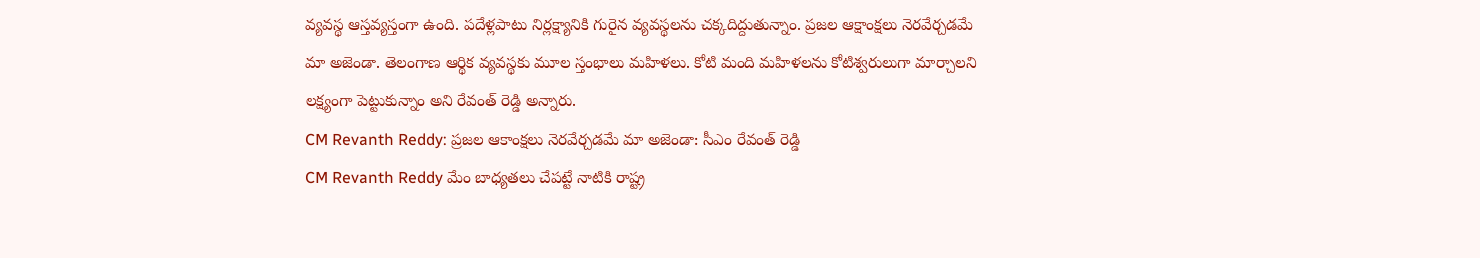వ్యవస్థ ఆస్తవ్యస్తంగా ఉంది. పదేళ్లపాటు నిర్లక్ష్యానికి గురైన వ్యవస్థలను చక్కదిద్దుతున్నాం. ప్రజల ఆక్షాంక్షలు నెరవేర్చడమే మా అజెండా. తెలంగాణ ఆర్థిక వ్యవస్థకు మూల స్తంభాలు మహిళలు. కోటి మంది మహిళలను కోటిశ్వరులుగా మార్చాలని లక్ష్యంగా పెట్టుకున్నాం అని రేవంత్ రెడ్డి అన్నారు.
CM Revanth Reddy: ప్రజల ఆకాంక్షలు నెరవేర్చడమే మా అజెండా: సీఎం రేవంత్ రెడ్డి
CM Revanth Reddy మేం బాధ్యతలు చేపట్టే నాటికి రాష్ట్ర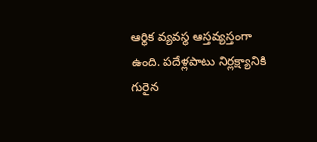ఆర్థిక వ్యవస్థ ఆస్తవ్యస్తంగా ఉంది. పదేళ్లపాటు నిర్లక్ష్యానికి గురైన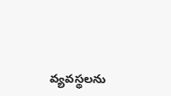వ్యవస్థలను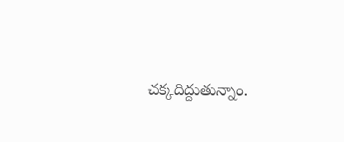చక్కదిద్దుతున్నాం.